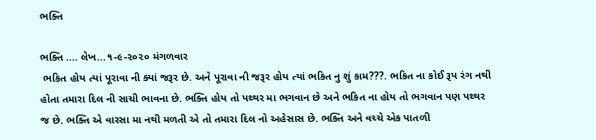ભક્તિ

ભક્તિ .... લેખ...૧-૯-૨૦૨૦ મંગળવાર
 ભકિત હોય ત્યાં પૂરાવા ની ક્યાં જરૂર છે. અને પૂરાવા ની જરૂર હોય ત્યાં ભકિત નુ શું કામ???. ભકિત ના કોઈ રૂપ રંગ નથી હોતા તમારા દિલ ની સાચી ભાવના છે. ભક્તિ હોય તો પથ્થર મા ભગવાન છે અને ભકિત ના હોય તો ભગવાન પણ પથ્થર જ છે. ભક્તિ એ વારસા મા નથી મળતી એ તો તમારા દિલ નો અહેસાસ છે. ભક્તિ અને વચ્ચે એક પાતળી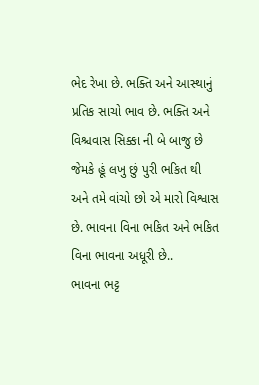ભેદ રેખા છે. ભક્તિ અને આસ્થાનું પ્રતિક સાચો ભાવ છે. ભક્તિ અને વિશ્ચવાસ સિક્કા ની બે બાજુ છે  જેમકે હૂં લખુ છું પુરી ભકિત થી અને તમે વાંચો છો એ મારો વિશ્વાસ છે. ભાવના વિના ભકિત અને ભકિત વિના ભાવના અધૂરી છે..
ભાવના ભટ્ટ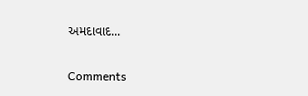અમદાવાદ...

Comments